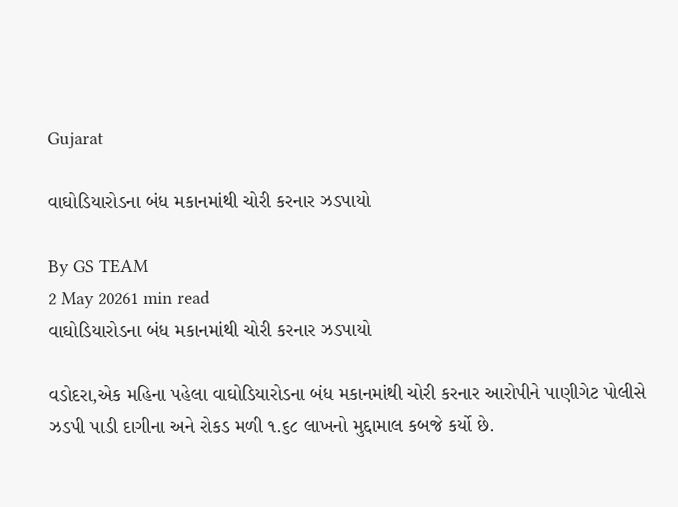Gujarat

વાઘોડિયારોડના બંધ મકાનમાંથી ચોરી કરનાર ઝડપાયો

By GS TEAM
2 May 20261 min read
વાઘોડિયારોડના બંધ મકાનમાંથી ચોરી કરનાર ઝડપાયો

વડોદરા,એક મહિના પહેલા વાઘોડિયારોડના બંધ મકાનમાંથી ચોરી કરનાર આરોપીને પાણીગેટ પોલીસે ઝડપી પાડી દાગીના અને રોકડ મળી ૧.૬૮ લાખનો મુદ્દામાલ કબજે કર્યો છે.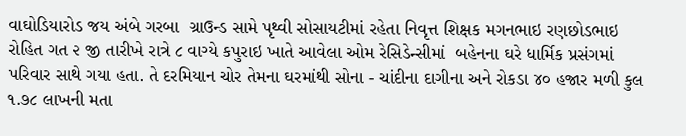વાઘોડિયારોડ જય અંબે ગરબા  ગ્રાઉન્ડ સામે પૃથ્વી સોસાયટીમાં રહેતા નિવૃત્ત શિક્ષક મગનભાઇ રણછોડભાઇ  રોહિત ગત ૨ જી તારીખે રાત્રે ૮ વાગ્યે કપુરાઇ ખાતે આવેલા ઓમ રેસિડેન્સીમાં  બહેનના ઘરે ધાર્મિક પ્રસંગમાં પરિવાર સાથે ગયા હતા. તે દરમિયાન ચોર તેમના ઘરમાંથી સોના - ચાંદીના દાગીના અને રોકડા ૪૦ હજાર મળી કુલ ૧.૭૮ લાખની મતા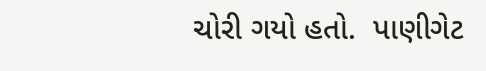ચોરી ગયો હતો.  પાણીગેટ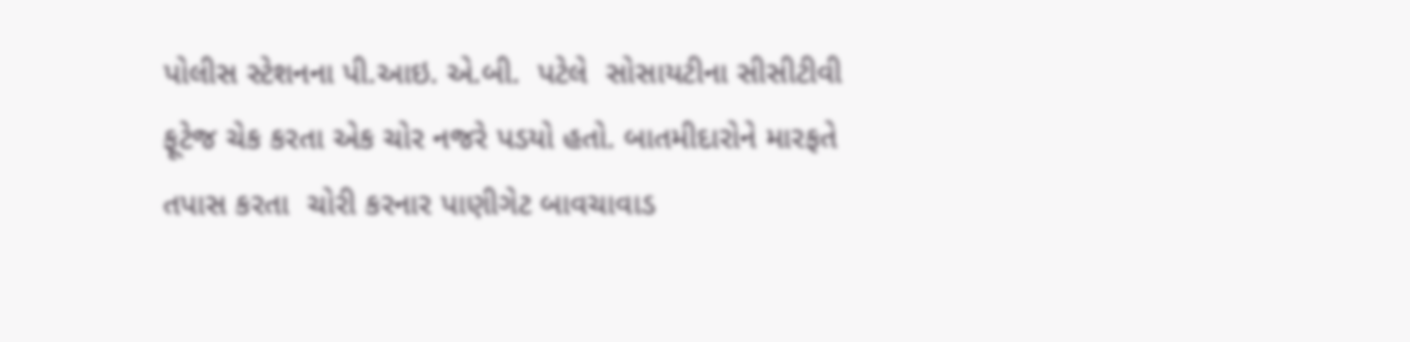પોલીસ સ્ટેશનના પી.આઇ. એ.બી.  પટેલે  સોસાયટીના સીસીટીવી ફૂટેજ ચેક કરતા એક ચોર નજરે પડયો હતો. બાતમીદારોને મારફતે તપાસ કરતા  ચોરી કરનાર પાણીગેટ બાવચાવાડ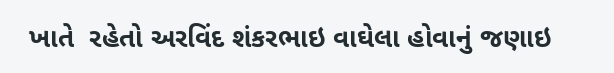ખાતે  રહેતો અરવિંદ શંકરભાઇ વાઘેલા હોવાનું જણાઇ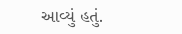આવ્યું હતું.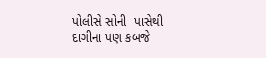પોલીસે સોની  પાસેથી દાગીના પણ કબજે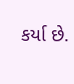કર્યા છે.